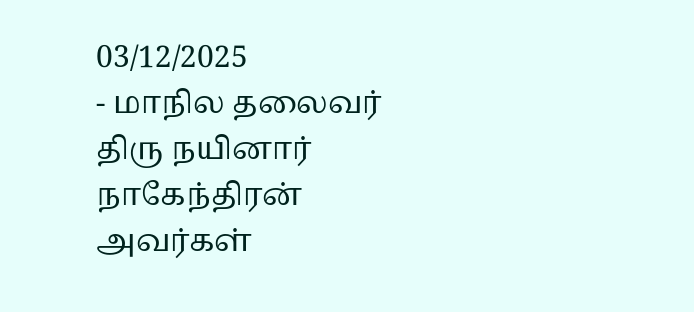03/12/2025
- மாநில தலைவர் திரு நயினார் நாகேந்திரன் அவர்கள்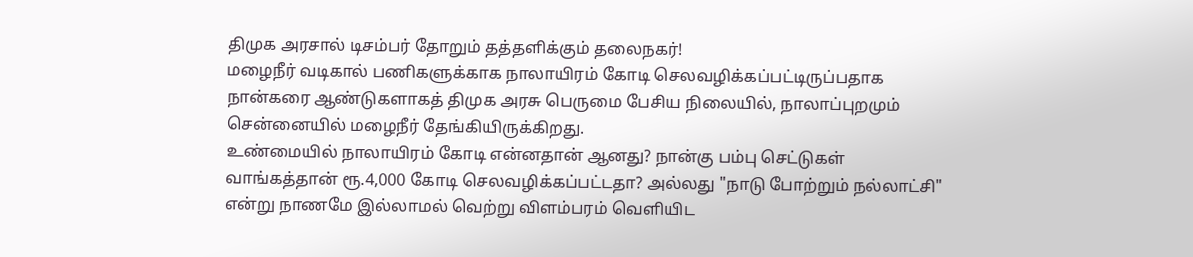திமுக அரசால் டிசம்பர் தோறும் தத்தளிக்கும் தலைநகர்!
மழைநீர் வடிகால் பணிகளுக்காக நாலாயிரம் கோடி செலவழிக்கப்பட்டிருப்பதாக நான்கரை ஆண்டுகளாகத் திமுக அரசு பெருமை பேசிய நிலையில், நாலாப்புறமும் சென்னையில் மழைநீர் தேங்கியிருக்கிறது.
உண்மையில் நாலாயிரம் கோடி என்னதான் ஆனது? நான்கு பம்பு செட்டுகள் வாங்கத்தான் ரூ.4,000 கோடி செலவழிக்கப்பட்டதா? அல்லது "நாடு போற்றும் நல்லாட்சி" என்று நாணமே இல்லாமல் வெற்று விளம்பரம் வெளியிட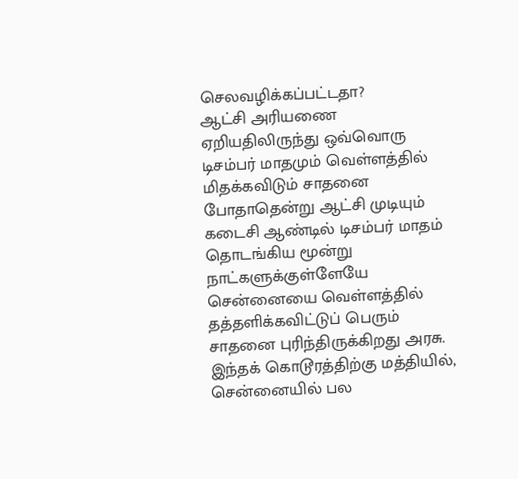செலவழிக்கப்பட்டதா?
ஆட்சி அரியணை ஏறியதிலிருந்து ஒவ்வொரு டிசம்பர் மாதமும் வெள்ளத்தில் மிதக்கவிடும் சாதனை போதாதென்று ஆட்சி முடியும் கடைசி ஆண்டில் டிசம்பர் மாதம் தொடங்கிய மூன்று நாட்களுக்குள்ளேயே சென்னையை வெள்ளத்தில் தத்தளிக்கவிட்டுப் பெரும் சாதனை புரிந்திருக்கிறது அரசு. இந்தக் கொடூரத்திற்கு மத்தியில், சென்னையில் பல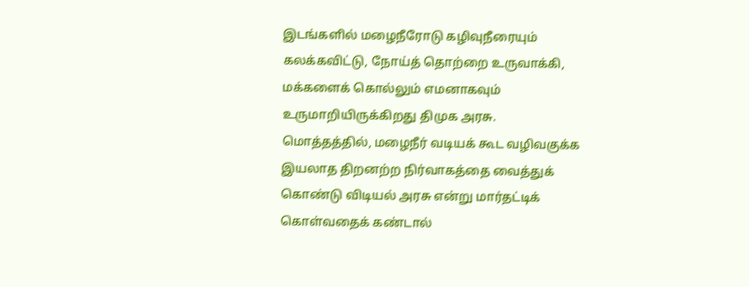இடங்களில் மழைநீரோடு கழிவுநீரையும் கலக்கவிட்டு, நோய்த் தொற்றை உருவாக்கி, மக்களைக் கொல்லும் எமனாகவும் உருமாறியிருக்கிறது திமுக அரசு.
மொத்தத்தில், மழைநீர் வடியக் கூட வழிவகுக்க இயலாத திறனற்ற நிர்வாகத்தை வைத்துக் கொண்டு விடியல் அரசு என்று மார்தட்டிக் கொள்வதைக் கண்டால்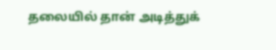தலையில் தான் அடித்துக்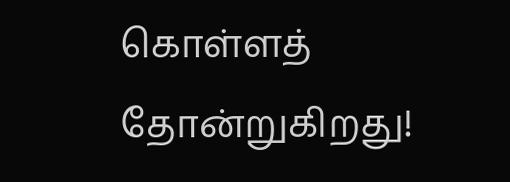கொள்ளத் தோன்றுகிறது!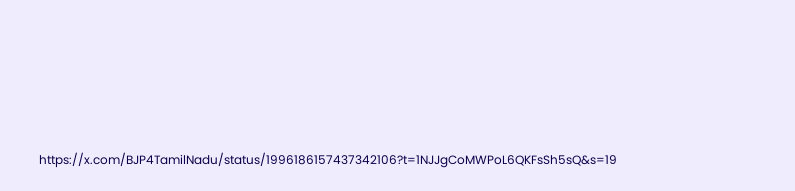https://x.com/BJP4TamilNadu/status/1996186157437342106?t=1NJJgCoMWPoL6QKFsSh5sQ&s=19